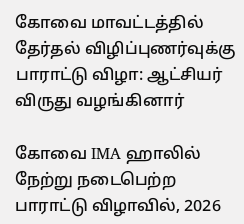கோவை மாவட்டத்தில் தேர்தல் விழிப்புணர்வுக்கு பாராட்டு விழா: ஆட்சியர் விருது வழங்கினார்

கோவை IMA ஹாலில் நேற்று நடைபெற்ற பாராட்டு விழாவில், 2026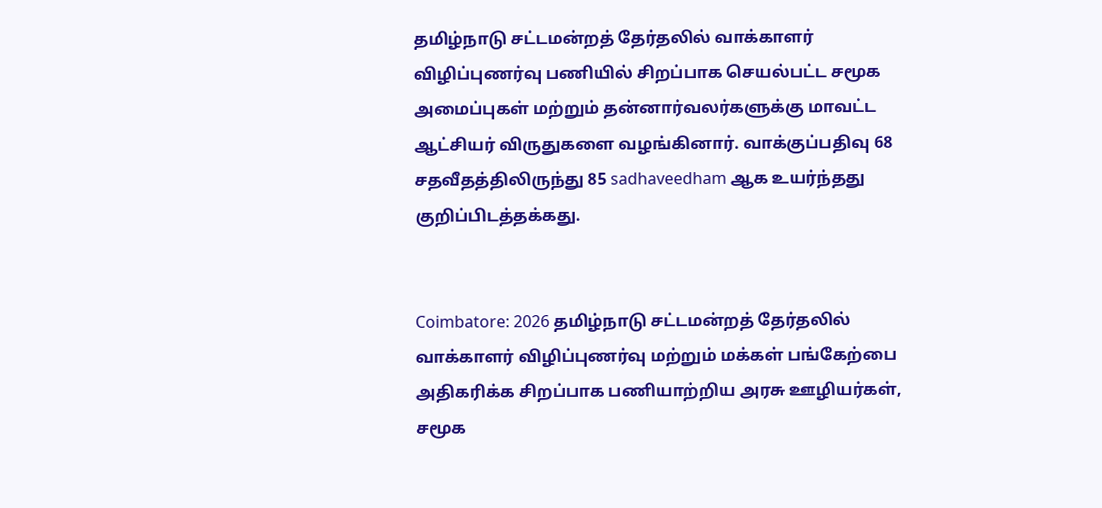தமிழ்நாடு சட்டமன்றத் தேர்தலில் வாக்காளர் விழிப்புணர்வு பணியில் சிறப்பாக செயல்பட்ட சமூக அமைப்புகள் மற்றும் தன்னார்வலர்களுக்கு மாவட்ட ஆட்சியர் விருதுகளை வழங்கினார். வாக்குப்பதிவு 68 சதவீதத்திலிருந்து 85 sadhaveedham ஆக உயர்ந்தது குறிப்பிடத்தக்கது.


Coimbatore: 2026 தமிழ்நாடு சட்டமன்றத் தேர்தலில் வாக்காளர் விழிப்புணர்வு மற்றும் மக்கள் பங்கேற்பை அதிகரிக்க சிறப்பாக பணியாற்றிய அரசு ஊழியர்கள், சமூக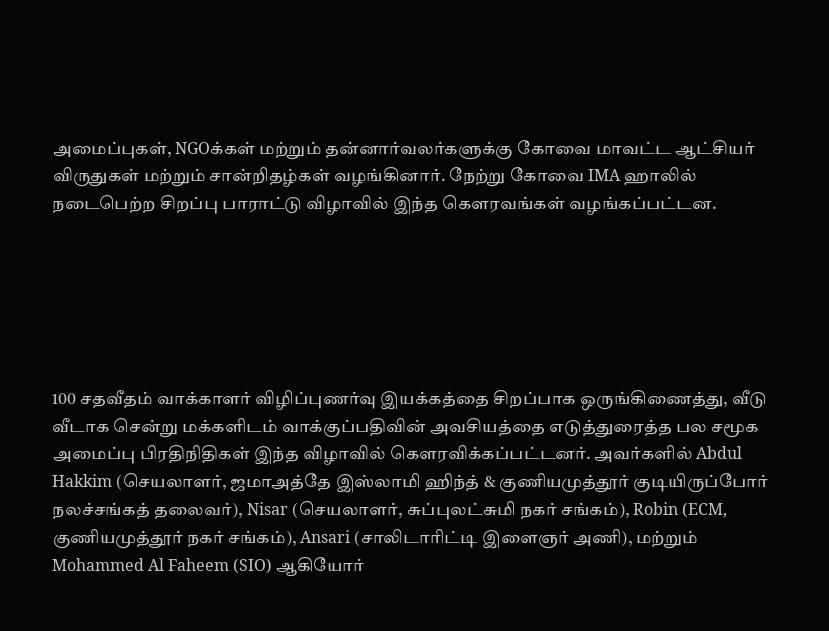அமைப்புகள், NGOக்கள் மற்றும் தன்னார்வலர்களுக்கு கோவை மாவட்ட ஆட்சியர் விருதுகள் மற்றும் சான்றிதழ்கள் வழங்கினார். நேற்று கோவை IMA ஹாலில் நடைபெற்ற சிறப்பு பாராட்டு விழாவில் இந்த கௌரவங்கள் வழங்கப்பட்டன.






100 சதவீதம் வாக்காளர் விழிப்புணர்வு இயக்கத்தை சிறப்பாக ஒருங்கிணைத்து, வீடு வீடாக சென்று மக்களிடம் வாக்குப்பதிவின் அவசியத்தை எடுத்துரைத்த பல சமூக அமைப்பு பிரதிநிதிகள் இந்த விழாவில் கௌரவிக்கப்பட்டனர். அவர்களில் Abdul Hakkim (செயலாளர், ஜமாஅத்தே இஸ்லாமி ஹிந்த் & குணியமுத்தூர் குடியிருப்போர் நலச்சங்கத் தலைவர்), Nisar (செயலாளர், சுப்புலட்சுமி நகர் சங்கம்), Robin (ECM, குணியமுத்தூர் நகர் சங்கம்), Ansari (சாலிடாரிட்டி இளைஞர் அணி), மற்றும் Mohammed Al Faheem (SIO) ஆகியோர்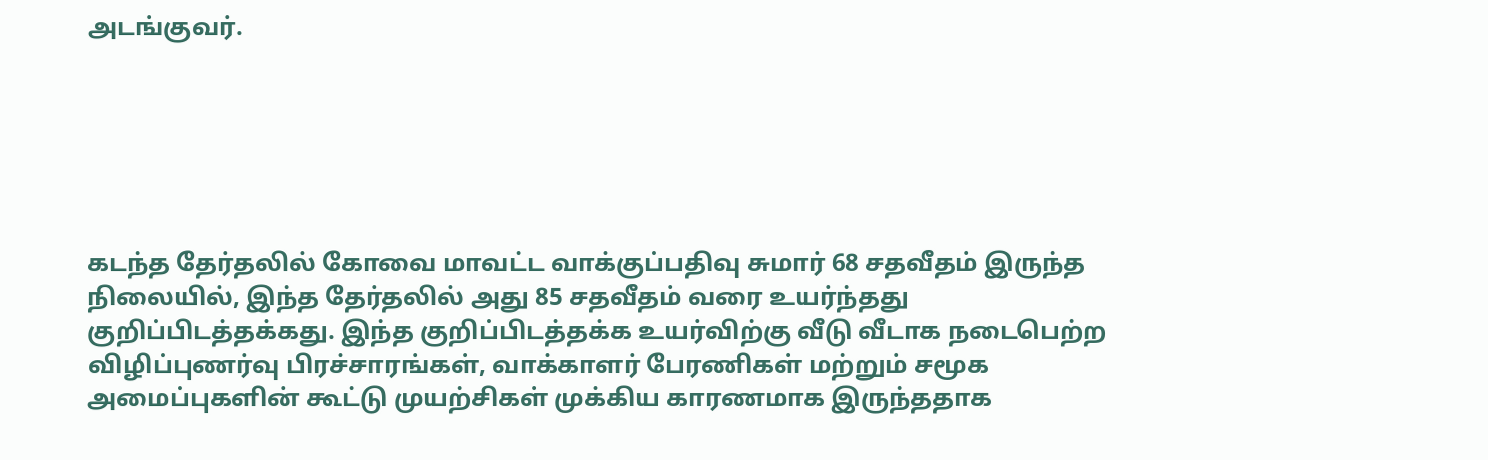அடங்குவர்.






கடந்த தேர்தலில் கோவை மாவட்ட வாக்குப்பதிவு சுமார் 68 சதவீதம் இருந்த நிலையில், இந்த தேர்தலில் அது 85 சதவீதம் வரை உயர்ந்தது குறிப்பிடத்தக்கது. இந்த குறிப்பிடத்தக்க உயர்விற்கு வீடு வீடாக நடைபெற்ற விழிப்புணர்வு பிரச்சாரங்கள், வாக்காளர் பேரணிகள் மற்றும் சமூக அமைப்புகளின் கூட்டு முயற்சிகள் முக்கிய காரணமாக இருந்ததாக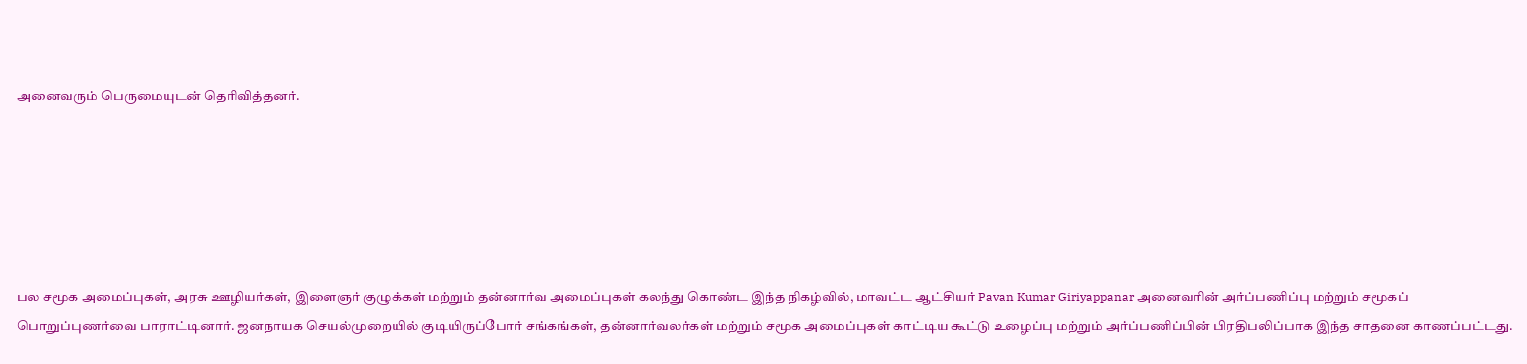அனைவரும் பெருமையுடன் தெரிவித்தனர்.






பல சமூக அமைப்புகள், அரசு ஊழியர்கள், இளைஞர் குழுக்கள் மற்றும் தன்னார்வ அமைப்புகள் கலந்து கொண்ட இந்த நிகழ்வில், மாவட்ட ஆட்சியர் Pavan Kumar Giriyappanar அனைவரின் அர்ப்பணிப்பு மற்றும் சமூகப் பொறுப்புணர்வை பாராட்டினார். ஜனநாயக செயல்முறையில் குடியிருப்போர் சங்கங்கள், தன்னார்வலர்கள் மற்றும் சமூக அமைப்புகள் காட்டிய கூட்டு உழைப்பு மற்றும் அர்ப்பணிப்பின் பிரதிபலிப்பாக இந்த சாதனை காணப்பட்டது.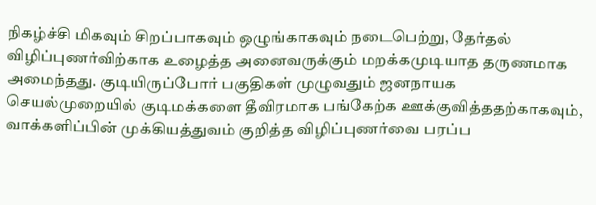நிகழ்ச்சி மிகவும் சிறப்பாகவும் ஒழுங்காகவும் நடைபெற்று, தேர்தல் விழிப்புணர்விற்காக உழைத்த அனைவருக்கும் மறக்கமுடியாத தருணமாக அமைந்தது. குடியிருப்போர் பகுதிகள் முழுவதும் ஜனநாயக செயல்முறையில் குடிமக்களை தீவிரமாக பங்கேற்க ஊக்குவித்ததற்காகவும், வாக்களிப்பின் முக்கியத்துவம் குறித்த விழிப்புணர்வை பரப்ப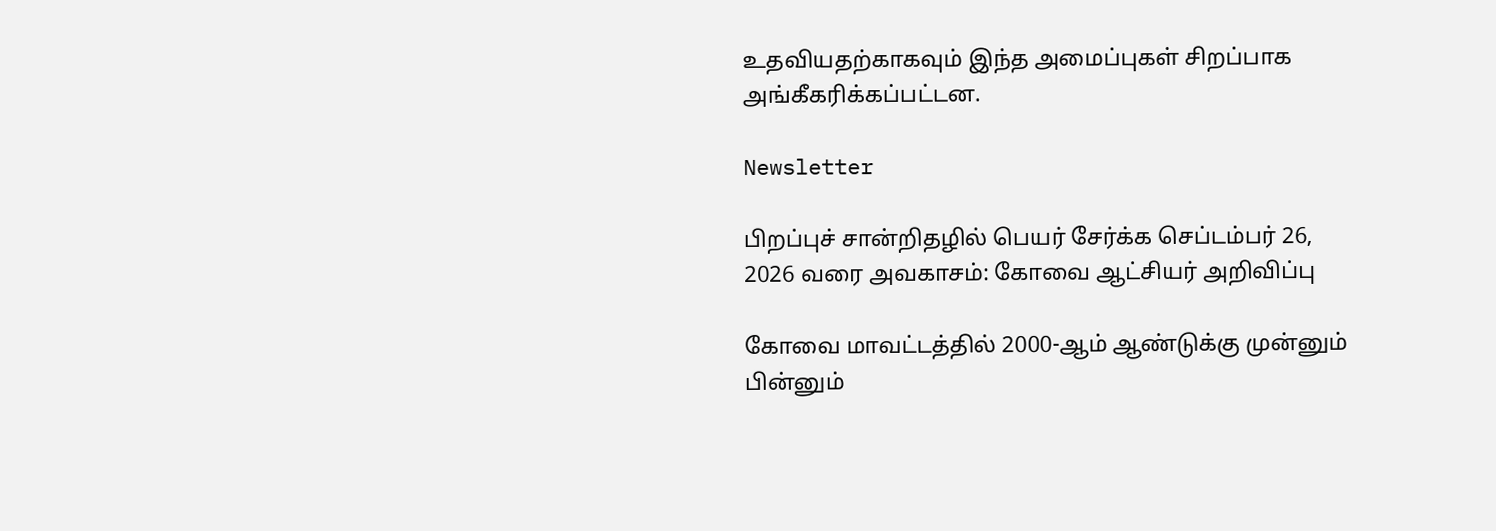உதவியதற்காகவும் இந்த அமைப்புகள் சிறப்பாக அங்கீகரிக்கப்பட்டன.

Newsletter

பிறப்புச் சான்றிதழில் பெயர் சேர்க்க செப்டம்பர் 26, 2026 வரை அவகாசம்: கோவை ஆட்சியர் அறிவிப்பு

கோவை மாவட்டத்தில் 2000-ஆம் ஆண்டுக்கு முன்னும் பின்னும்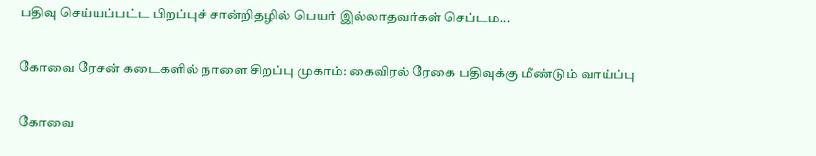பதிவு செய்யப்பட்ட பிறப்புச் சான்றிதழில் பெயர் இல்லாதவர்கள் செப்டம...

கோவை ரேசன் கடைகளில் நாளை சிறப்பு முகாம்: கைவிரல் ரேகை பதிவுக்கு மீண்டும் வாய்ப்பு

கோவை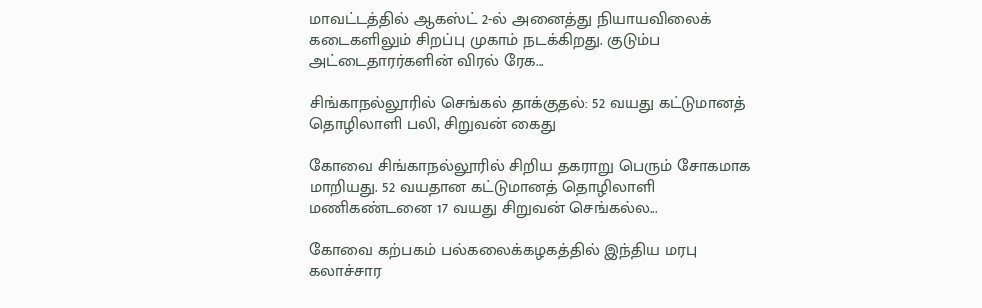மாவட்டத்தில் ஆகஸ்ட் 2-ல் அனைத்து நியாயவிலைக் கடைகளிலும் சிறப்பு முகாம் நடக்கிறது. குடும்ப அட்டைதாரர்களின் விரல் ரேக...

சிங்காநல்லூரில் செங்கல் தாக்குதல்: 52 வயது கட்டுமானத் தொழிலாளி பலி, சிறுவன் கைது

கோவை சிங்காநல்லூரில் சிறிய தகராறு பெரும் சோகமாக மாறியது. 52 வயதான கட்டுமானத் தொழிலாளி மணிகண்டனை 17 வயது சிறுவன் செங்கல்ல...

கோவை கற்பகம் பல்கலைக்கழகத்தில் இந்திய மரபு கலாச்சார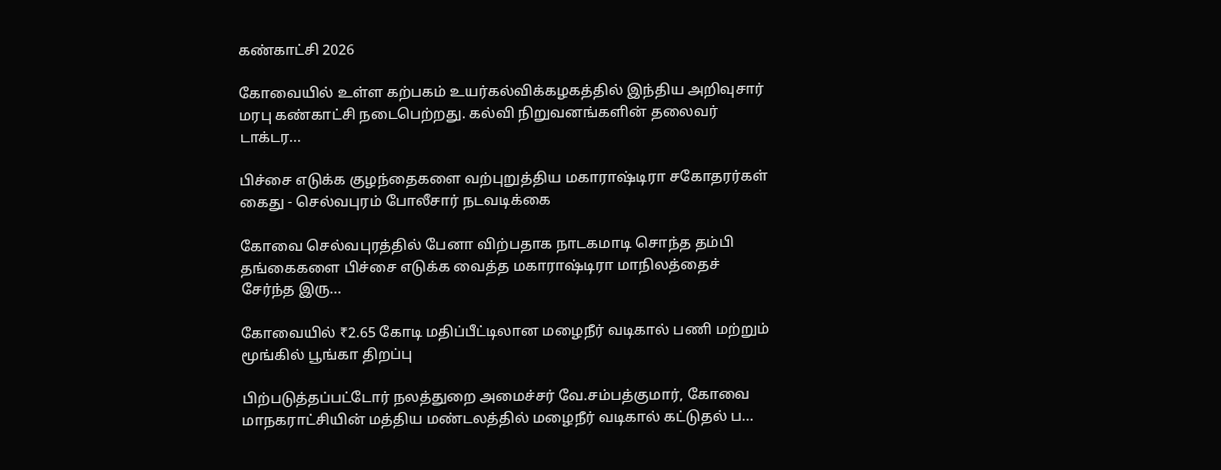கண்காட்சி 2026

கோவையில் உள்ள கற்பகம் உயர்கல்விக்கழகத்தில் இந்திய அறிவுசார் மரபு கண்காட்சி நடைபெற்றது. கல்வி நிறுவனங்களின் தலைவர் டாக்டர...

பிச்சை எடுக்க குழந்தைகளை வற்புறுத்திய மகாராஷ்டிரா சகோதரர்கள் கைது - செல்வபுரம் போலீசார் நடவடிக்கை

கோவை செல்வபுரத்தில் பேனா விற்பதாக நாடகமாடி சொந்த தம்பி தங்கைகளை பிச்சை எடுக்க வைத்த மகாராஷ்டிரா மாநிலத்தைச் சேர்ந்த இரு...

கோவையில் ₹2.65 கோடி மதிப்பீட்டிலான மழைநீர் வடிகால் பணி மற்றும் மூங்கில் பூங்கா திறப்பு

பிற்படுத்தப்பட்டோர் நலத்துறை அமைச்சர் வே.சம்பத்குமார், கோவை மாநகராட்சியின் மத்திய மண்டலத்தில் மழைநீர் வடிகால் கட்டுதல் ப...